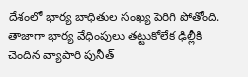దేశంలో భార్య బాధితుల సంఖ్య పెరిగి పోతోంది. తాజాగా భార్య వేధింపులు తట్టుకోలేక ఢిల్లీకి చెందిన వ్యాపారి పునీత్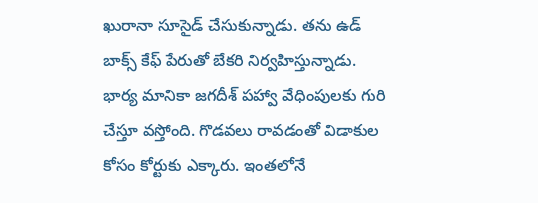ఖురానా సూసైడ్ చేసుకున్నాడు. తను ఉడ్ బాక్స్ కేఫ్ పేరుతో బేకరి నిర్వహిస్తున్నాడు. భార్య మానికా జగదీశ్ పహ్వా వేధింపులకు గురి చేస్తూ వస్తోంది. గొడవలు రావడంతో విడాకుల కోసం కోర్టుకు ఎక్కారు. ఇంతలోనే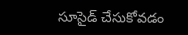సూసైడ్ చేసుకోవడం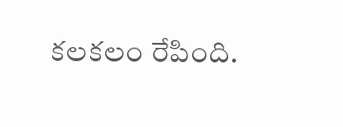కలకలం రేపింది.